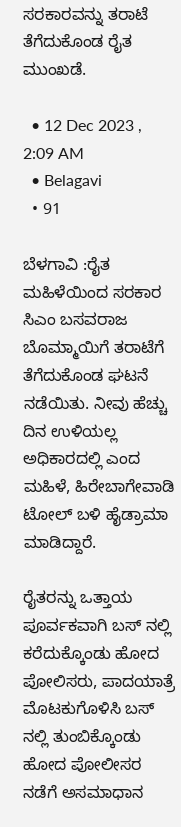ಸರಕಾರವನ್ನು ತರಾಟೆ ತೆಗೆದುಕೊಂಡ ರೈತ ಮುಂಖಡೆ.

  • 12 Dec 2023 , 2:09 AM
  • Belagavi
  • 91

ಬೆಳಗಾವಿ :ರೈತ ಮಹಿಳೆಯಿಂದ ಸರಕಾರ ಸಿಎಂ ಬಸವರಾಜ ಬೊಮ್ಮಾಯಿಗೆ ತರಾಟೆಗೆ ತೆಗೆದುಕೊಂಡ ಘಟನೆ ನಡೆಯಿತು. ನೀವು ಹೆಚ್ಚು ದಿನ ಉಳಿಯಲ್ಲ ಅಧಿಕಾರದಲ್ಲಿ ಎಂದ ಮಹಿಳೆ, ಹಿರೇಬಾಗೇವಾಡಿ ಟೋಲ್ ಬಳಿ ಹೈಡ್ರಾಮಾ ಮಾಡಿದ್ದಾರೆ.

ರೈತರನ್ನು ಒತ್ತಾಯ ಪೂರ್ವಕವಾಗಿ ಬಸ್ ನಲ್ಲಿ ಕರೆದುಕ್ಕೊಂಡು ಹೋದ ಪೋಲಿಸರು, ಪಾದಯಾತ್ರೆ ಮೊಟಕುಗೊಳಿಸಿ ಬಸ್ ನಲ್ಲಿ ತುಂಬಿಕ್ಕೊಂಡು ಹೋದ ಪೋಲೀಸರ ನಡೆಗೆ ಅಸಮಾಧಾನ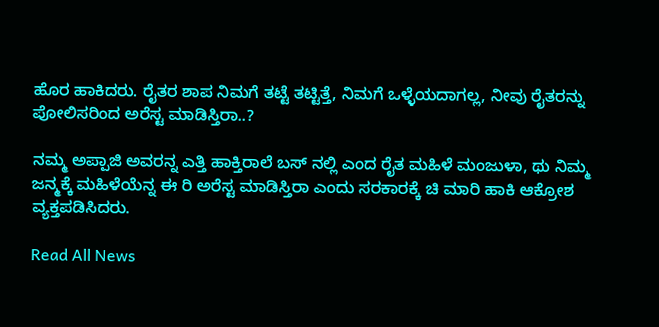ಹೊರ ಹಾಕಿದರು. ರೈತರ ಶಾಪ ನಿಮಗೆ ತಟ್ಟೆ ತಟ್ಟಿತ್ತೆ, ನಿಮಗೆ ಒಳ್ಳೆಯದಾಗಲ್ಲ, ನೀವು ರೈತರನ್ನು ಪೋಲಿಸರಿಂದ ಅರೆಸ್ಟ ಮಾಡಿಸ್ತಿರಾ..?

ನಮ್ಮ ಅಪ್ಪಾಜಿ ಅವರನ್ನ ಎತ್ತಿ ಹಾಕ್ತಿರಾಲೆ ಬಸ್ ನಲ್ಲಿ ಎಂದ ರೈತ ಮಹಿಳೆ ಮಂಜುಳಾ, ಥು ನಿಮ್ಮ ಜನ್ಮಕ್ಕೆ ಮಹಿಳೆಯೆನ್ನ ಈ ರಿ ಅರೆಸ್ಟ ಮಾಡಿಸ್ತಿರಾ ಎಂದು ಸರಕಾರಕ್ಕೆ ಚಿ ಮಾರಿ ಹಾಕಿ ಆಕ್ರೋಶ ವ್ಯಕ್ತಪಡಿಸಿದರು.

Read All News